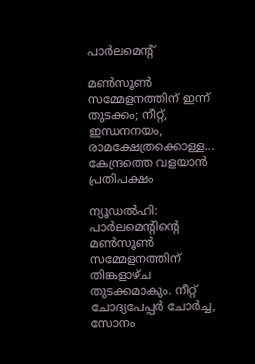പാർലമെന്റ്

മൺസൂൺ സമ്മേളനത്തിന് ഇന്ന് തുടക്കം; നീറ്റ്, ഇന്ധനനയം, രാമക്ഷേത്രക്കൊള്ള... കേന്ദ്രത്തെ വളയാൻ പ്രതിപക്ഷം

ന്യൂഡൽഹി: പാർലമെന്റിന്റെ മൺസൂൺ സമ്മേളനത്തിന് തിങ്കളാഴ്ച തുടക്കമാകും. നീറ്റ് ചോദ്യപേപ്പർ ചോർച്ച, സോനം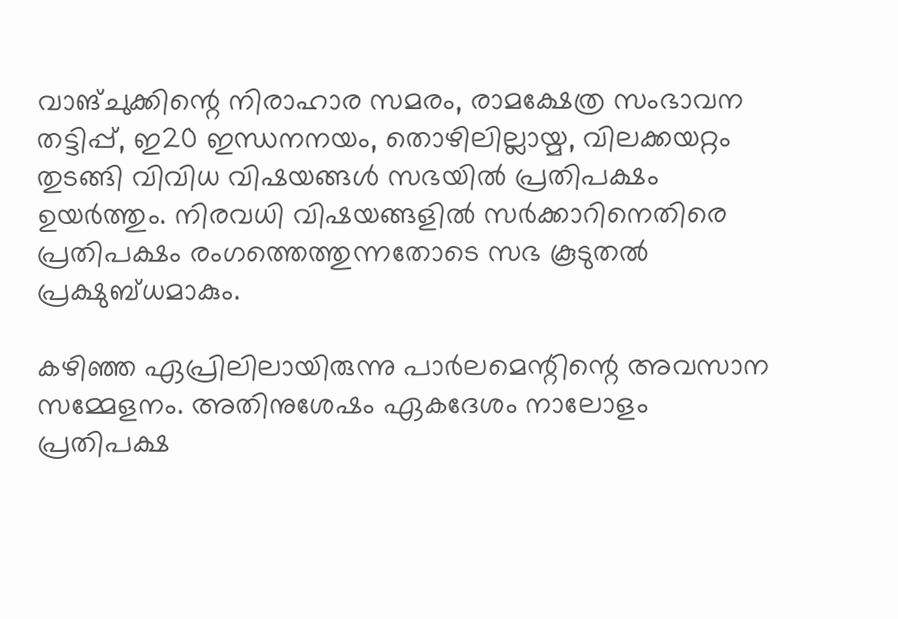വാങ്ചുക്കിന്റെ നിരാഹാര സമരം, രാമക്ഷേത്ര സംഭാവന തട്ടിപ്പ്, ഇ20 ഇന്ധനനയം, തൊഴിലില്ലായ്മ, വിലക്കയറ്റം തുടങ്ങി വിവിധ വിഷയങ്ങൾ സഭയിൽ പ്രതിപക്ഷം ഉയർത്തും. നിരവധി വിഷയങ്ങളിൽ സർക്കാറിനെതിരെ പ്രതിപക്ഷം രംഗത്തെത്തുന്നതോടെ സഭ കൂടുതൽ പ്രക്ഷുബ്ധമാകും.

കഴിഞ്ഞ ഏപ്രിലിലായിരുന്നു പാർലമെന്റിന്റെ അവസാന സമ്മേളനം. അതിനുശേഷം ഏകദേശം നാലോളം പ്രതിപക്ഷ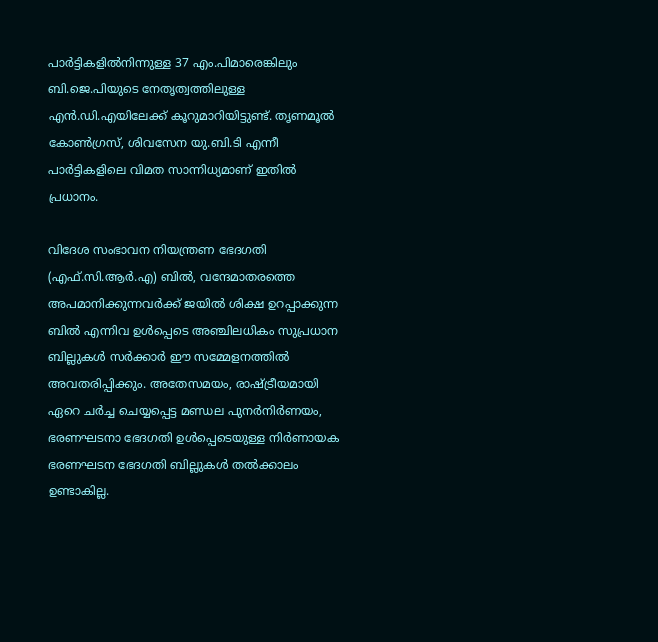പാർട്ടികളിൽനിന്നുള്ള 37 എം.പിമാരെങ്കിലും ബി.ജെ.പിയുടെ നേതൃത്വത്തിലുള്ള എൻ.ഡി.എയിലേക്ക് കൂറുമാറിയിട്ടുണ്ട്. തൃണമൂൽ കോൺഗ്രസ്, ശിവസേന യു.ബി.ടി എന്നീ പാർട്ടികളിലെ വിമത സാന്നിധ്യമാണ് ഇതിൽ പ്രധാനം.

വിദേശ സംഭാവന നിയന്ത്രണ ഭേദഗതി (എഫ്.സി.ആർ.എ) ബിൽ, വന്ദേമാതരത്തെ അപമാനിക്കുന്നവർക്ക് ജയിൽ ശിക്ഷ ഉറപ്പാക്കുന്ന ബിൽ എന്നിവ ഉൾപ്പെടെ അഞ്ചിലധികം സുപ്രധാന ബില്ലുകൾ സർക്കാർ ഈ സമ്മേളനത്തിൽ അവതരിപ്പിക്കും. അതേസമയം, രാഷ്ട്രീയമായി ഏറെ ചർച്ച ചെയ്യപ്പെട്ട മണ്ഡല പുനർനിർണയം, ഭരണഘടനാ ഭേദഗതി ഉൾപ്പെടെയുള്ള നിർണായക ഭരണഘടന ഭേദഗതി ബില്ലുകൾ തൽക്കാലം ഉണ്ടാകില്ല.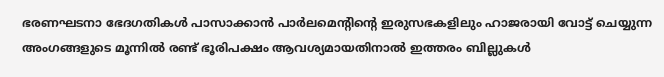ഭരണഘടനാ ഭേദഗതികൾ പാസാക്കാൻ പാർലമെന്റിന്റെ ഇരുസഭകളിലും ഹാജരായി വോട്ട് ചെയ്യുന്ന അംഗങ്ങളുടെ മൂന്നിൽ രണ്ട് ഭൂരിപക്ഷം ആവശ്യമായതിനാൽ ഇത്തരം ബില്ലുകൾ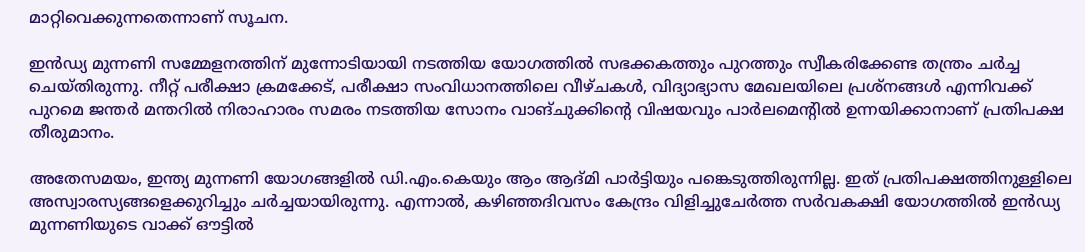മാറ്റിവെക്കുന്നതെന്നാണ് സൂചന.

ഇൻഡ്യ മുന്നണി സമ്മേളനത്തിന് മുന്നോടിയായി നടത്തിയ യോഗത്തിൽ സഭക്കകത്തും പുറത്തും സ്വീകരിക്കേണ്ട തന്ത്രം ചർച്ച ചെയ്തിരുന്നു. നീറ്റ് പരീക്ഷാ ക്രമക്കേട്, പരീക്ഷാ സംവിധാനത്തിലെ വീഴ്ചകൾ, വിദ്യാഭ്യാസ മേഖലയിലെ പ്രശ്നങ്ങൾ എന്നിവക്ക് പുറമെ ജന്തർ മന്തറിൽ നിരാഹാരം സമരം നടത്തിയ സോനം വാങ്ചുക്കിന്റെ വിഷയവും പാർലമെന്റിൽ ഉന്നയിക്കാനാണ് പ്രതിപക്ഷ തീരുമാനം.

അതേസമയം, ഇന്ത്യ മുന്നണി യോഗങ്ങളിൽ ഡി.എം.കെയും ആം ആദ്മി പാർട്ടിയും പങ്കെടുത്തിരുന്നില്ല. ഇത് പ്രതിപക്ഷത്തിനുള്ളിലെ അസ്വാരസ്യങ്ങളെക്കുറിച്ചും ചർച്ചയായിരുന്നു. എന്നാൽ, കഴിഞ്ഞദിവസം കേന്ദ്രം വിളിച്ചുചേർത്ത സർവകക്ഷി യോഗത്തിൽ ഇൻഡ്യ മുന്നണിയുടെ വാക്ക് ഔട്ടിൽ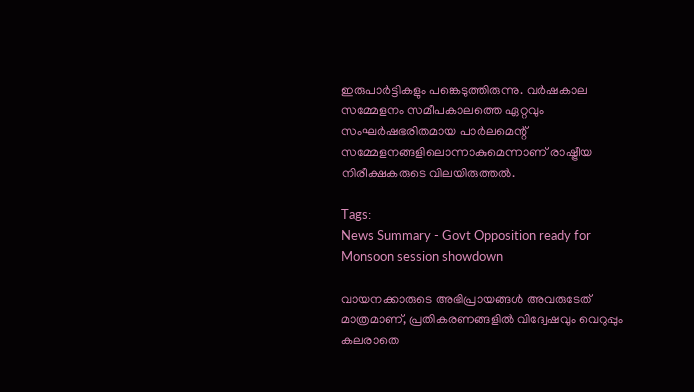ഇരുപാർട്ടികളും പങ്കെടുത്തിരുന്നു. വർഷകാല സമ്മേളനം സമീപകാലത്തെ ഏറ്റവും സംഘർഷഭരിതമായ പാർലമെന്റ് സമ്മേളനങ്ങളിലൊന്നാകുമെന്നാണ് രാഷ്ട്രീയ നിരീക്ഷകരുടെ വിലയിരുത്തൽ.

Tags:
News Summary - Govt Opposition ready for Monsoon session showdown

വായനക്കാരുടെ അഭിപ്രായങ്ങള്‍ അവരുടേത് മാത്രമാണ്, പ്രതികരണങ്ങളിൽ വിദ്വേഷവും വെറുപ്പും കലരാതെ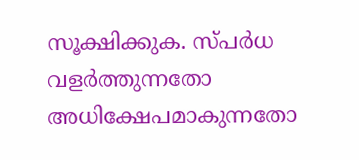സൂക്ഷിക്കുക. സ്പർധ വളർത്തുന്നതോ അധിക്ഷേപമാകുന്നതോ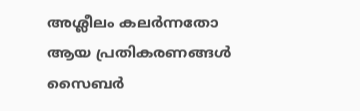അശ്ലീലം കലർന്നതോ ആയ പ്രതികരണങ്ങൾ സൈബർ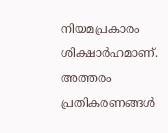നിയമപ്രകാരം ശിക്ഷാർഹമാണ്. അത്തരം പ്രതികരണങ്ങൾ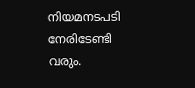നിയമനടപടി നേരിടേണ്ടി വരും.